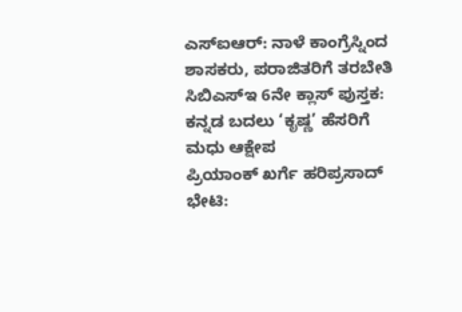ಎಸ್ಐಆರ್: ನಾಳೆ ಕಾಂಗ್ರೆಸ್ನಿಂದ ಶಾಸಕರು, ಪರಾಜಿತರಿಗೆ ತರಬೇತಿ
ಸಿಬಿಎಸ್ಇ 6ನೇ ಕ್ಲಾಸ್ ಪುಸ್ತಕ: ಕನ್ನಡ ಬದಲು ‘ಕೃಷ್ಣ’ ಹೆಸರಿಗೆ ಮಧು ಆಕ್ಷೇಪ
ಪ್ರಿಯಾಂಕ್ ಖರ್ಗೆ ಹರಿಪ್ರಸಾದ್ ಭೇಟಿ: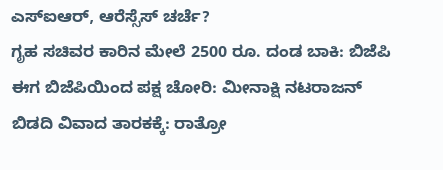ಎಸ್ಐಆರ್, ಆರೆಸ್ಸೆಸ್ ಚರ್ಚೆ?
ಗೃಹ ಸಚಿವರ ಕಾರಿನ ಮೇಲೆ 2500 ರೂ. ದಂಡ ಬಾಕಿ: ಬಿಜೆಪಿ
ಈಗ ಬಿಜೆಪಿಯಿಂದ ಪಕ್ಷ ಚೋರಿ: ಮೀನಾಕ್ಷಿ ನಟರಾಜನ್
ಬಿಡದಿ ವಿವಾದ ತಾರಕಕ್ಕೆ: ರಾತ್ರೋ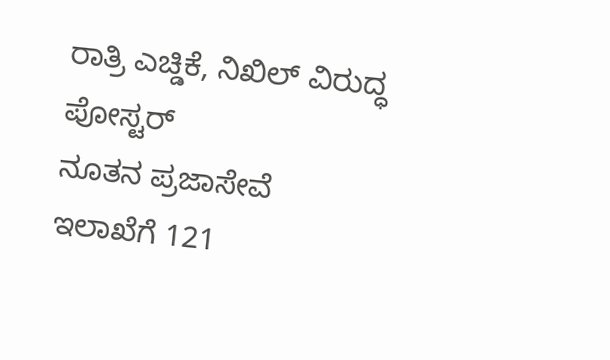ರಾತ್ರಿ ಎಚ್ಡಿಕೆ, ನಿಖಿಲ್ ವಿರುದ್ಧ ಪೋಸ್ಟರ್
ನೂತನ ಪ್ರಜಾಸೇವೆ ಇಲಾಖೆಗೆ 121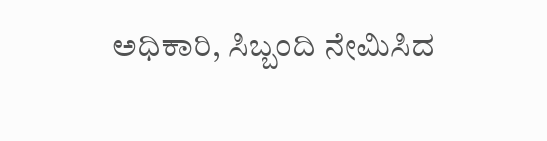ಅಧಿಕಾರಿ, ಸಿಬ್ಬಂದಿ ನೇಮಿಸಿದ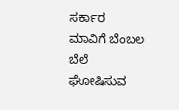ಸರ್ಕಾರ
ಮಾವಿಗೆ ಬೆಂಬಲ ಬೆಲೆ ಘೋಷಿಸುವ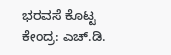ಭರವಸೆ ಕೊಟ್ಟ ಕೇಂದ್ರ: ಎಚ್.ಡಿ.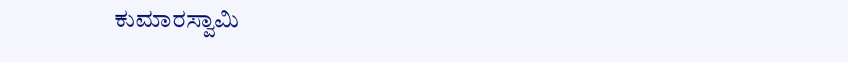ಕುಮಾರಸ್ವಾಮಿ